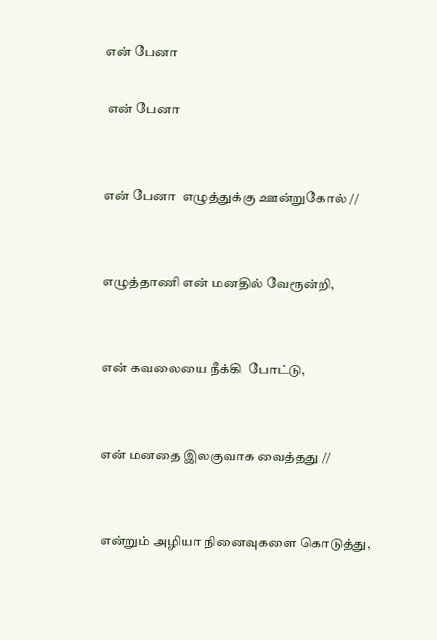என் பேனா

 என் பேனா


என் பேனா  எழுத்துக்கு ஊன்றுகோல் //


எழுத்தாணி என் மனதில் வேரூன்றி,


என் கவலையை நீக்கி  போட்டு,


என் மனதை இலகுவாக வைத்தது //


என்றும் அழியா நினைவுகளை கொடுத்து,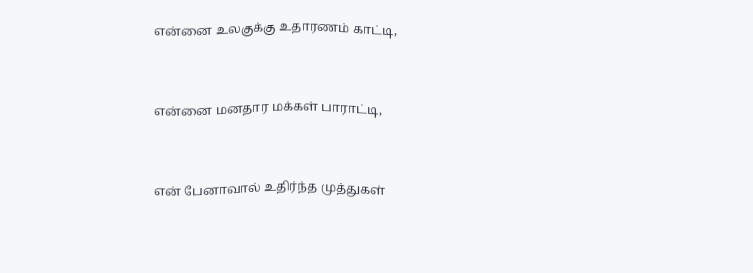என்னை உலகுக்கு உதாரணம் காட்டி,


என்னை மனதார மக்கள் பாராட்டி,


என் பேனாவால் உதிர்ந்த முத்துகள்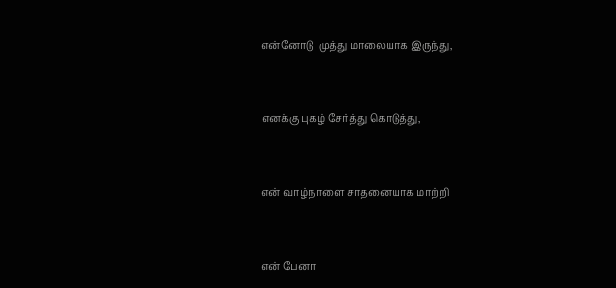என்னோடு  முத்து மாலையாக இருந்து,


எனக்கு புகழ் சேர்த்து கொடுத்து,


என் வாழ்நாளை சாதனையாக மாற்றி


என் பேனா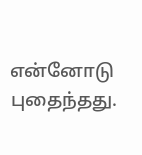என்னோடு புதைந்தது.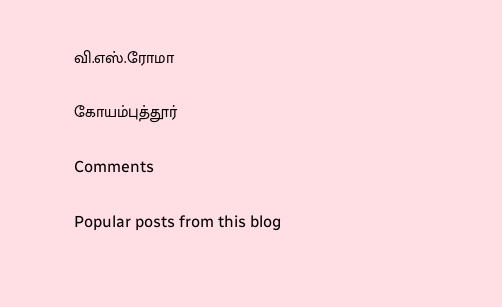வி.எஸ்.ரோமா

கோயம்புத்தூர்

Comments

Popular posts from this blog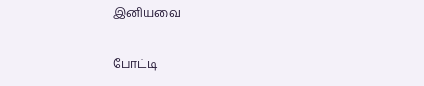இனியவை

போட்டி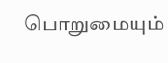பொறுமையும்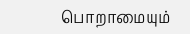பொறாமையும்